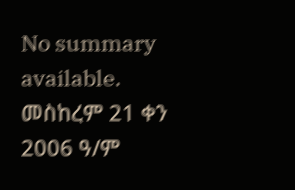No summary available.
መስከረም 21 ቀን 2006 ዓ/ም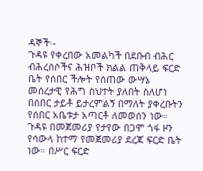ዳኞች፡-
ጉዳዩ የቀረበው አመልካች በደቡብ ብሕር ብሕረሰሶችና ሕዝቦች ክልል ጠቅላይ ፍርድ ቤት የሰበር ችሎት የሰጠው ውሣኔ መሰረታዊ የሕግ ስህተት ያለበት ስለሆነ በሰበር ታይቶ ይታረምልኝ በማለት ያቀረቡትን የሰበር አቤቱታ አጣርቶ ለመወሰን ነው። ጉዳዩ በመጀመሪያ የታየው በጋሞ ጎፋ ዞን የሳውላ ከተማ የመጀመሪያ ደረጃ ፍርድ ቤት ነው። በሥር ፍርድ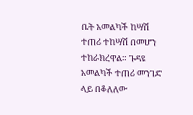ቤት አመልካች ከሣሽ ተጠሪ ተከሣሽ በመሆን ተከራክረዋል። ጉዳዩ አመልካች ተጠሪ መንገድ ላይ በቆለለው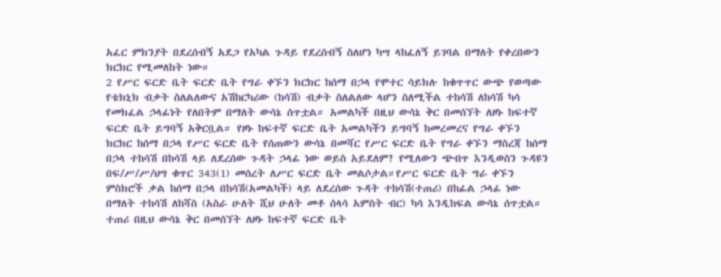አፈር ምክንያት በደረሰብኝ አደጋ የአካል ጉዳይ የደረሰብኝ ስለሆነ ካሣ ላከፈለኝ ይገባል በማለት የቀረበውን ክርክር የሚመለከት ነው።
2 የሥር ፍርድ ቤት ፍርድ ቤት የግራ ቀኙን ክርክር ከሰማ በኃላ የሞተር ሳይክሉ ከቁጥጥር ውጭ የወጣው የቴክኒክ ብቃት ስለልለውና አሽከርካሪው (ከሳሽ) ብቃት ስለልለው ላሆን ስለሚችል ተከሳሽ ለከሳሽ ካሳ የመክፈል ኃላፊነት የለበትም በማለት ውሳኔ ሰጥቷል። አመልካች በዚህ ውሳኔ ቅር በመሰኘት ለዞኑ ከፍተኛ ፍርድ ቤት ይግባኝ አቅርቧል። የዞኑ ከፍተኛ ፍርድ ቤት አመልካችን ይግባኝ ከመረመረና የግራ ቀኙን ክርክር ከሰማ በኃላ የሥር ፍርድ ቤት የሰጠውን ውሳኔ በመሻር የሥር ፍርድ ቤት የግራ ቀኙን ማስረጃ ከሰማ በኃላ ተከሳሽ በከሳሽ ላይ ለደረሰው ጉዳት ኃላፊ ነው ወይስ አይደለም? የሚለውን ጭብጥ እንዲወስን ጉዳዩን በፍ/ሥ/ሥ/ህግ ቁጥር 343(1) መሰረት ለሥር ፍርድ ቤት መልሶታል።የሥር ፍርድ ቤት ግራ ቀኙን ምስክሮች ቃል ከሰማ በኃላ በከሳሽ(አመልካች) ላይ ለደረሰው ጉዳት ተከሳሽ(ተጠሪ) በከፊል ኃላፊ ነው በማለት ተከሳሽ ለከሻስ (አስራ ሁለት ሺህ ሁለት መቶ ሰላሳ አምስት ብር) ካሳ እንዲከፍል ውሳኔ ሰጥቷል። ተጠሪ በዚህ ውሳኔ ቅር በመሰኘት ለዞኑ ከፍተኛ ፍርድ ቤት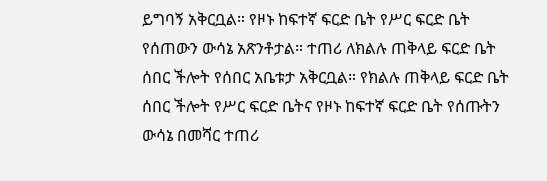ይግባኝ አቅርቧል። የዞኑ ከፍተኛ ፍርድ ቤት የሥር ፍርድ ቤት የሰጠውን ውሳኔ አጽንቶታል። ተጠሪ ለክልሉ ጠቅላይ ፍርድ ቤት ሰበር ችሎት የሰበር አቤቱታ አቅርቧል። የክልሉ ጠቅላይ ፍርድ ቤት ሰበር ችሎት የሥር ፍርድ ቤትና የዞኑ ከፍተኛ ፍርድ ቤት የሰጡትን ውሳኔ በመሻር ተጠሪ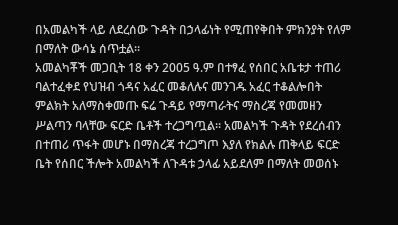በአመልካች ላይ ለደረሰው ጉዳት በኃላፊነት የሚጠየቅበት ምክንያት የለም በማለት ውሳኔ ሰጥቷል።
አመልካቾች መጋቢት 18 ቀን 2005 ዓ.ም በተፃፈ የሰበር አቤቱታ ተጠሪ ባልተፈቀደ የህዝብ ጎዳና አፈር መቆለሉና መንገዱ አፈር ተቆልሎበት ምልክት አለማስቀመጡ ፍሬ ጉዳይ የማጣራትና ማስረጃ የመመዘን ሥልጣን ባላቸው ፍርድ ቤቶች ተረጋግጧል። አመልካች ጉዳት የደረሰብን በተጠሪ ጥፋት መሆኑ በማስረጃ ተረጋግጦ እያለ የክልሉ ጠቅላይ ፍርድ ቤት የሰበር ችሎት አመልካች ለጉዳቱ ኃላፊ አይደለም በማለት መወሰኑ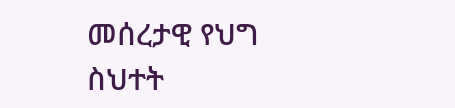መሰረታዊ የህግ ስህተት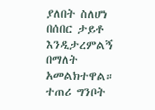ያለበት ስለሆነ በሰበር ታይቶ እንዲታረምልኝ በማለት አመልክተዋል። ተጠሪ ግንቦት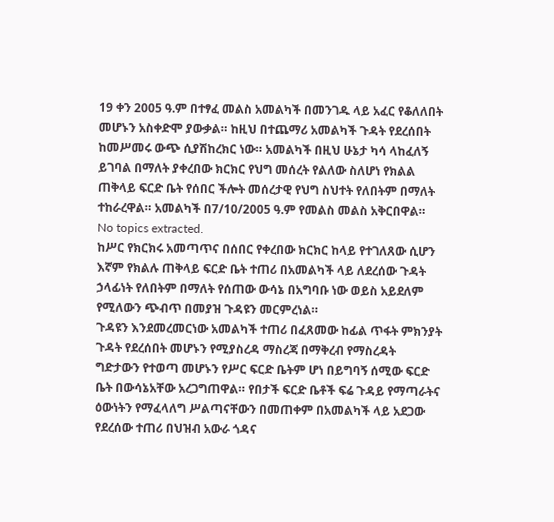19 ቀን 2005 ዓ.ም በተፃፈ መልስ አመልካች በመንገዱ ላይ አፈር የቆለለበት መሆኑን አስቀድሞ ያውቃል። ከዚህ በተጨማሪ አመልካች ጉዳት የደረሰበት ከመሥመሩ ውጭ ሲያሽከረክር ነው። አመልካች በዚህ ሁኔታ ካሳ ላከፈለኝ ይገባል በማለት ያቀረበው ክርክር የህግ መሰረት የልለው ስለሆነ የክልል ጠቅላይ ፍርድ ቤት የሰበር ችሎት መሰረታዊ የህግ ስህተት የለበትም በማለት ተከራረዋል። አመልካች በ7/10/2005 ዓ.ም የመልስ መልስ አቅርበዋል።
No topics extracted.
ከሥር የክርክሩ አመጣጥና በሰበር የቀረበው ክርክር ከላይ የተገለጸው ሲሆን እኛም የክልሉ ጠቅላይ ፍርድ ቤት ተጠሪ በአመልካች ላይ ለደረሰው ጉዳት ኃላፊነት የለበትም በማለት የሰጠው ውሳኔ በአግባቡ ነው ወይስ አይደለም የሚለውን ጭብጥ በመያዝ ጉዳዩን መርምረነል።
ጉዳዩን እንደመረመርነው አመልካች ተጠሪ በፈጸመው ከፊል ጥፋት ምክንያት ጉዳት የደረሰበት መሆኑን የሚያስረዳ ማስረጃ በማቅረብ የማስረዳት ግድታውን የተወጣ መሆኑን የሥር ፍርድ ቤትም ሆነ በይግባኝ ሰሚው ፍርድ ቤት በውሳኔአቸው አረጋግጠዋል። የበታች ፍርድ ቤቶች ፍሬ ጉዳይ የማጣራትና ዕውነትን የማፈላለግ ሥልጣናቸውን በመጠቀም በአመልካች ላይ አደጋው የደረሰው ተጠሪ በህዝብ አውራ ጎዳና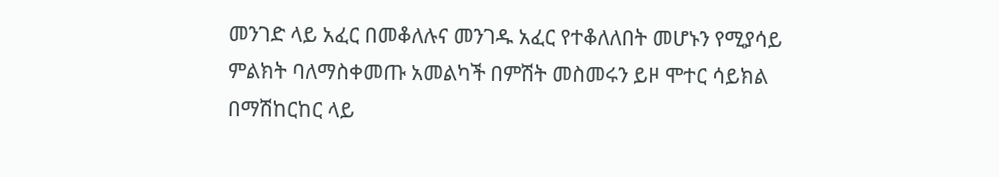መንገድ ላይ አፈር በመቆለሉና መንገዱ አፈር የተቆለለበት መሆኑን የሚያሳይ ምልክት ባለማስቀመጡ አመልካች በምሽት መስመሩን ይዞ ሞተር ሳይክል በማሽከርከር ላይ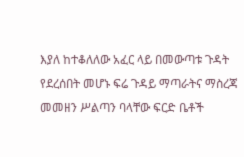እያለ ከተቆለለው አፈር ላይ በመውጣቱ ጉዳት የደረሰበት መሆኑ ፍሬ ጉዳይ ማጣራትና ማስረጃ መመዘን ሥልጣን ባላቸው ፍርድ ቤቶች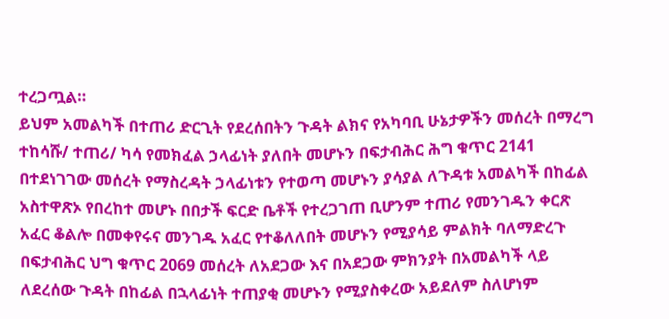ተረጋጧል።
ይህም አመልካች በተጠሪ ድርጊት የደረሰበትን ጉዳት ልክና የአካባቢ ሁኔታዎችን መሰረት በማረግ ተከሳሹ/ ተጠሪ/ ካሳ የመክፈል ኃላፊነት ያለበት መሆኑን በፍታብሕር ሕግ ቁጥር 2141 በተደነገገው መሰረት የማስረዳት ኃላፊነቱን የተወጣ መሆኑን ያሳያል ለጉዳቱ አመልካች በከፊል አስተዋጽኦ የበረከተ መሆኑ በበታች ፍርድ ቤቶች የተረጋገጠ ቢሆንም ተጠሪ የመንገዱን ቀርጽ አፈር ቆልሎ በመቀየሩና መንገዱ አፈር የተቆለለበት መሆኑን የሚያሳይ ምልክት ባለማድረጉ በፍታብሕር ህግ ቁጥር 2069 መሰረት ለአደጋው እና በአደጋው ምክንያት በአመልካች ላይ ለደረሰው ጉዳት በከፊል በኋላፊነት ተጠያቂ መሆኑን የሚያስቀረው አይደለም ስለሆነም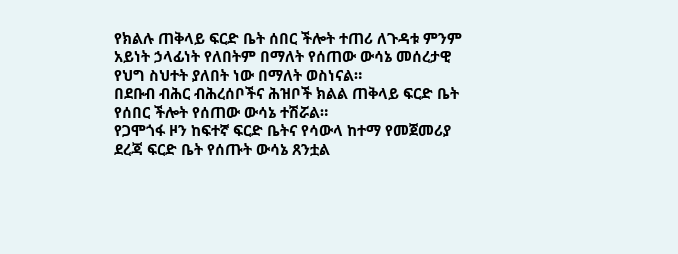የክልሉ ጠቅላይ ፍርድ ቤት ሰበር ችሎት ተጠሪ ለጉዳቱ ምንም አይነት ኃላፊነት የለበትም በማለት የሰጠው ውሳኔ መሰረታዊ የህግ ስህተት ያለበት ነው በማለት ወስነናል።
በደቡብ ብሕር ብሕረሰቦችና ሕዝቦች ክልል ጠቅላይ ፍርድ ቤት የሰበር ችሎት የሰጠው ውሳኔ ተሽሯል።
የጋሞጎፋ ዞን ከፍተኛ ፍርድ ቤትና የሳውላ ከተማ የመጀመሪያ ደረጃ ፍርድ ቤት የሰጡት ውሳኔ ጸንቷል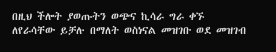በዚህ ችሎት ያወጡትን ወጭና ኪሳራ ግራ ቀኙ ለየራሳቸው ይቻሉ በማለት ወስነናል መዝገቡ ወደ መዝገብ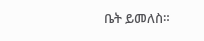ቤት ይመለስ።